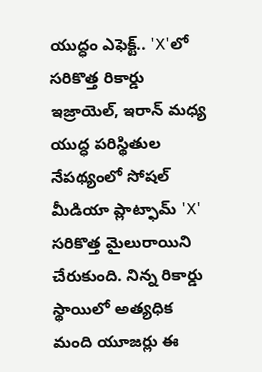యుద్ధం ఎఫెక్ట్.. 'X'లో సరికొత్త రికార్డు
ఇజ్రాయెల్, ఇరాన్ మధ్య యుద్ధ పరిస్థితుల నేపథ్యంలో సోషల్ మీడియా ప్లాట్ఫామ్ 'X' సరికొత్త మైలురాయిని చేరుకుంది. నిన్న రికార్డు స్థాయిలో అత్యధిక మంది యూజర్లు ఈ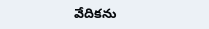వేదికను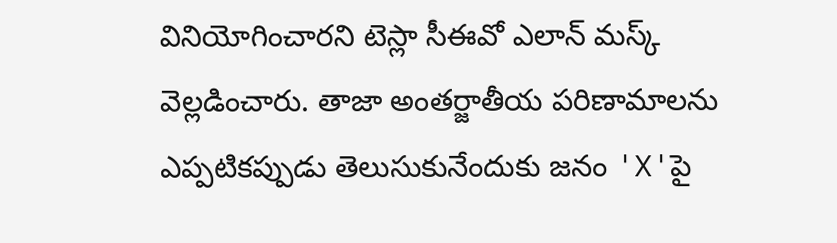వినియోగించారని టెస్లా సీఈవో ఎలాన్ మస్క్ వెల్లడించారు. తాజా అంతర్జాతీయ పరిణామాలను ఎప్పటికప్పుడు తెలుసుకునేందుకు జనం 'X'పై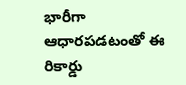భారీగా ఆధారపడటంతో ఈ రికార్డు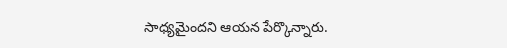సాధ్యమైందని ఆయన పేర్కొన్నారు.